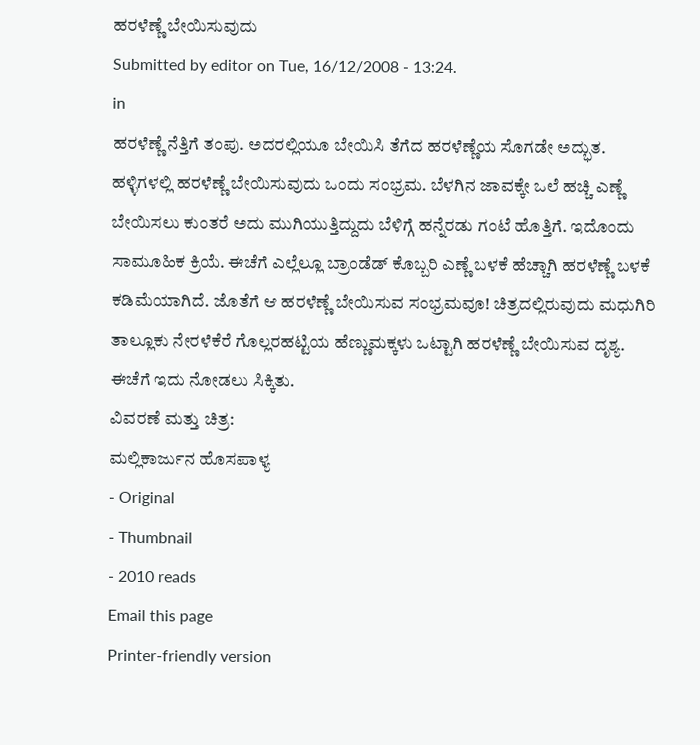ಹರಳೆಣ್ಣೆ ಬೇಯಿಸುವುದು
Submitted by editor on Tue, 16/12/2008 - 13:24.
in
ಹರಳೆಣ್ಣೆ ನೆತ್ತಿಗೆ ತಂಪು. ಅದರಲ್ಲಿಯೂ ಬೇಯಿಸಿ ತೆಗೆದ ಹರಳೆಣ್ಣೆಯ ಸೊಗಡೇ ಅದ್ಭುತ. ಹಳ್ಳಿಗಳಲ್ಲಿ ಹರಳೆಣ್ಣೆ ಬೇಯಿಸುವುದು ಒಂದು ಸಂಭ್ರಮ. ಬೆಳಗಿನ ಜಾವಕ್ಕೇ ಒಲೆ ಹಚ್ಚಿ ಎಣ್ಣೆ ಬೇಯಿಸಲು ಕುಂತರೆ ಅದು ಮುಗಿಯುತ್ತಿದ್ದುದು ಬೆಳಿಗ್ಗೆ ಹನ್ನೆರಡು ಗಂಟೆ ಹೊತ್ತಿಗೆ. ಇದೊಂದು ಸಾಮೂಹಿಕ ಕ್ರಿಯೆ. ಈಚೆಗೆ ಎಲ್ಲೆಲ್ಲೂ ಬ್ರಾಂಡೆಡ್ ಕೊಬ್ಬರಿ ಎಣ್ಣೆ ಬಳಕೆ ಹೆಚ್ಚಾಗಿ ಹರಳೆಣ್ಣೆ ಬಳಕೆ ಕಡಿಮೆಯಾಗಿದೆ. ಜೊತೆಗೆ ಆ ಹರಳೆಣ್ಣೆ ಬೇಯಿಸುವ ಸಂಭ್ರಮವೂ! ಚಿತ್ರದಲ್ಲಿರುವುದು ಮಧುಗಿರಿ ತಾಲ್ಲೂಕು ನೇರಳೆಕೆರೆ ಗೊಲ್ಲರಹಟ್ಟಿಯ ಹೆಣ್ಣುಮಕ್ಕಳು ಒಟ್ಟಾಗಿ ಹರಳೆಣ್ಣೆ ಬೇಯಿಸುವ ದೃಶ್ಯ. ಈಚೆಗೆ ಇದು ನೋಡಲು ಸಿಕ್ಕಿತು.
ವಿವರಣೆ ಮತ್ತು ಚಿತ್ರ:
ಮಲ್ಲಿಕಾರ್ಜುನ ಹೊಸಪಾಳ್ಯ
- Original
- Thumbnail
- 2010 reads
Email this page
Printer-friendly version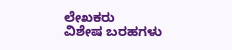ಲೇಖಕರು
ವಿಶೇಷ ಬರಹಗಳು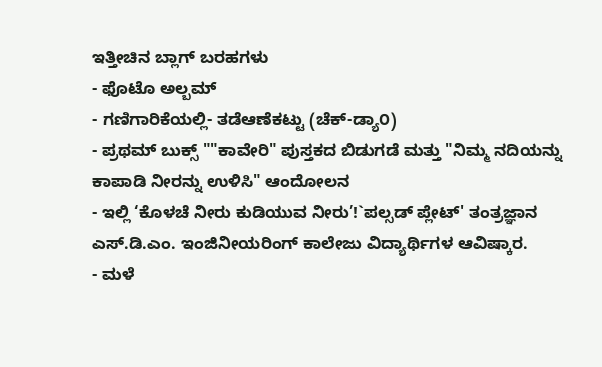ಇತ್ತೀಚಿನ ಬ್ಲಾಗ್ ಬರಹಗಳು
- ಫೊಟೊ ಅಲ್ಬಮ್
- ಗಣಿಗಾರಿಕೆಯಲ್ಲಿ- ತಡೆಆಣೆಕಟ್ಟು (ಚೆಕ್-ಡ್ಯಾ೦)
- ಪ್ರಥಮ್ ಬುಕ್ಸ್ ""ಕಾವೇರಿ" ಪುಸ್ತಕದ ಬಿಡುಗಡೆ ಮತ್ತು "ನಿಮ್ಮ ನದಿಯನ್ನು ಕಾಪಾಡಿ ನೀರನ್ನು ಉಳಿಸಿ" ಆಂದೋಲನ
- ಇಲ್ಲಿ ‘ಕೊಳಚೆ ನೀರು ಕುಡಿಯುವ ನೀರು’!`ಪಲ್ಸಡ್ ಪ್ಲೇಟ್' ತಂತ್ರಜ್ಞಾನ ಎಸ್.ಡಿ.ಎಂ. ಇಂಜಿನೀಯರಿಂಗ್ ಕಾಲೇಜು ವಿದ್ಯಾರ್ಥಿಗಳ ಆವಿಷ್ಕಾರ.
- ಮಳೆ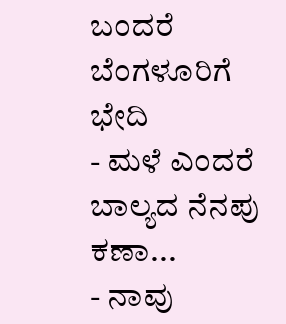ಬಂದರೆ ಬೆಂಗಳೂರಿಗೆ ಭೇದಿ
- ಮಳೆ ಎಂದರೆ ಬಾಲ್ಯದ ನೆನಪು ಕಣಾ...
- ನಾವು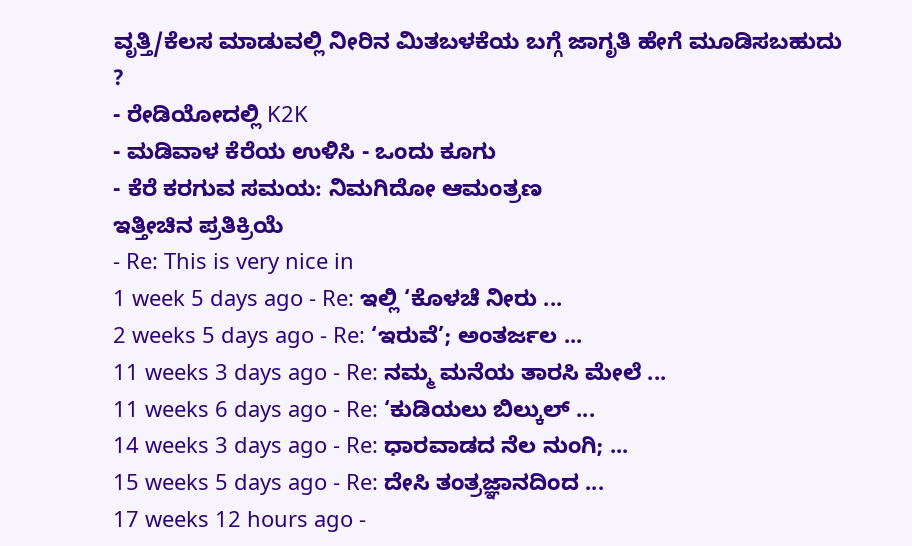ವೃತ್ತಿ/ಕೆಲಸ ಮಾಡುವಲ್ಲಿ ನೀರಿನ ಮಿತಬಳಕೆಯ ಬಗ್ಗೆ ಜಾಗೃತಿ ಹೇಗೆ ಮೂಡಿಸಬಹುದು ?
- ರೇಡಿಯೋದಲ್ಲಿ K2K
- ಮಡಿವಾಳ ಕೆರೆಯ ಉಳಿಸಿ - ಒಂದು ಕೂಗು
- ಕೆರೆ ಕರಗುವ ಸಮಯ: ನಿಮಗಿದೋ ಆಮಂತ್ರಣ
ಇತ್ತೀಚಿನ ಪ್ರತಿಕ್ರಿಯೆ
- Re: This is very nice in
1 week 5 days ago - Re: ಇಲ್ಲಿ ‘ಕೊಳಚೆ ನೀರು ...
2 weeks 5 days ago - Re: ‘ಇರುವೆ’; ಅಂತರ್ಜಲ ...
11 weeks 3 days ago - Re: ನಮ್ಮ ಮನೆಯ ತಾರಸಿ ಮೇಲೆ ...
11 weeks 6 days ago - Re: ‘ಕುಡಿಯಲು ಬಿಲ್ಕುಲ್ ...
14 weeks 3 days ago - Re: ಧಾರವಾಡದ ನೆಲ ನುಂಗಿ; ...
15 weeks 5 days ago - Re: ದೇಸಿ ತಂತ್ರಜ್ಞಾನದಿಂದ ...
17 weeks 12 hours ago -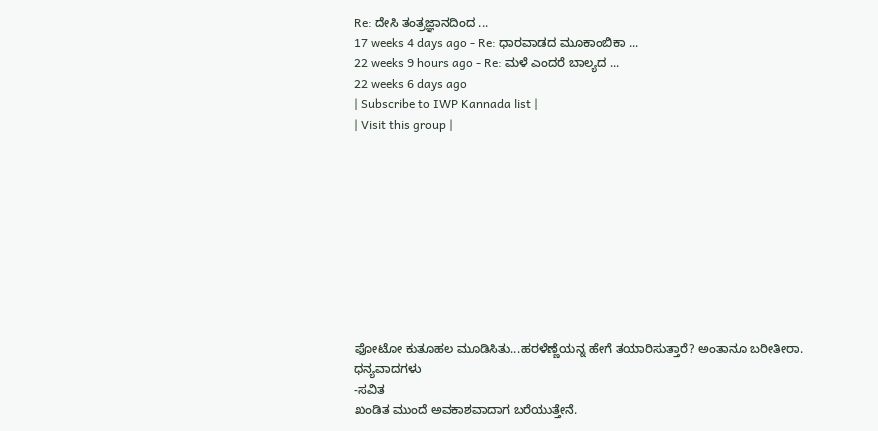Re: ದೇಸಿ ತಂತ್ರಜ್ಞಾನದಿಂದ ...
17 weeks 4 days ago - Re: ಧಾರವಾಡದ ಮೂಕಾಂಬಿಕಾ ...
22 weeks 9 hours ago - Re: ಮಳೆ ಎಂದರೆ ಬಾಲ್ಯದ ...
22 weeks 6 days ago
| Subscribe to IWP Kannada list |
| Visit this group |










ಫೋಟೋ ಕುತೂಹಲ ಮೂಡಿಸಿತು...ಹರಳೆಣ್ಣೆಯನ್ನ ಹೇಗೆ ತಯಾರಿಸುತ್ತಾರೆ? ಅಂತಾನೂ ಬರೀತೀರಾ.
ಧನ್ಯವಾದಗಳು
-ಸವಿತ
ಖಂಡಿತ ಮುಂದೆ ಅವಕಾಶವಾದಾಗ ಬರೆಯುತ್ತೇನೆ.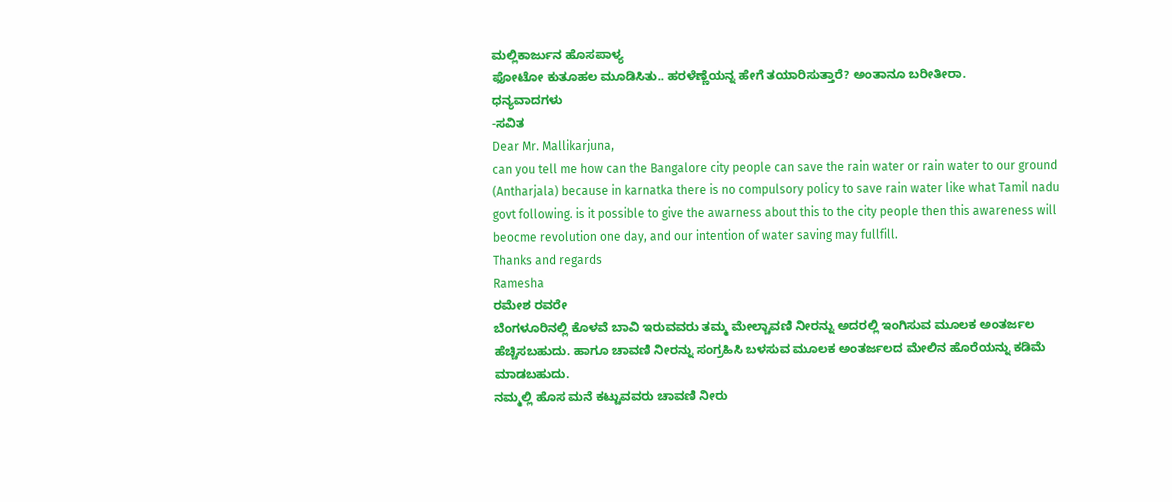ಮಲ್ಲಿಕಾರ್ಜುನ ಹೊಸಪಾಳ್ಯ
ಫೋಟೋ ಕುತೂಹಲ ಮೂಡಿಸಿತು.. ಹರಳೆಣ್ಣೆಯನ್ನ ಹೇಗೆ ತಯಾರಿಸುತ್ತಾರೆ? ಅಂತಾನೂ ಬರೀತೀರಾ.
ಧನ್ಯವಾದಗಳು
-ಸವಿತ
Dear Mr. Mallikarjuna,
can you tell me how can the Bangalore city people can save the rain water or rain water to our ground (Antharjala) because in karnatka there is no compulsory policy to save rain water like what Tamil nadu govt following. is it possible to give the awarness about this to the city people then this awareness will beocme revolution one day, and our intention of water saving may fullfill.
Thanks and regards
Ramesha
ರಮೇಶ ರವರೇ
ಬೆಂಗಳೂರಿನಲ್ಲಿ ಕೊಳವೆ ಬಾವಿ ಇರುವವರು ತಮ್ಮ ಮೇಲ್ಚಾವಣಿ ನೀರನ್ನು ಅದರಲ್ಲಿ ಇಂಗಿಸುವ ಮೂಲಕ ಅಂತರ್ಜಲ ಹೆಚ್ಚಿಸಬಹುದು. ಹಾಗೂ ಚಾವಣಿ ನೀರನ್ನು ಸಂಗ್ರಹಿಸಿ ಬಳಸುವ ಮೂಲಕ ಅಂತರ್ಜಲದ ಮೇಲಿನ ಹೊರೆಯನ್ನು ಕಡಿಮೆ ಮಾಡಬಹುದು.
ನಮ್ಮಲ್ಲಿ ಹೊಸ ಮನೆ ಕಟ್ಟುವವರು ಚಾವಣಿ ನೀರು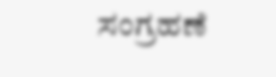ಸಂಗ್ರಹಣೆ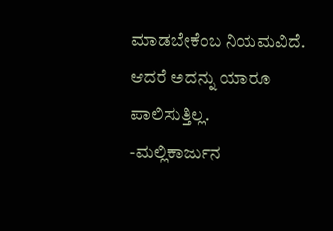ಮಾಡಬೇಕೆಂಬ ನಿಯಮವಿದೆ. ಆದರೆ ಅದನ್ನು ಯಾರೂ ಪಾಲಿಸುತ್ತಿಲ್ಲ.
-ಮಲ್ಲಿಕಾರ್ಜುನ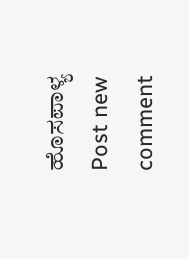ಹೊಸಪಾಳ್ಯ
Post new comment